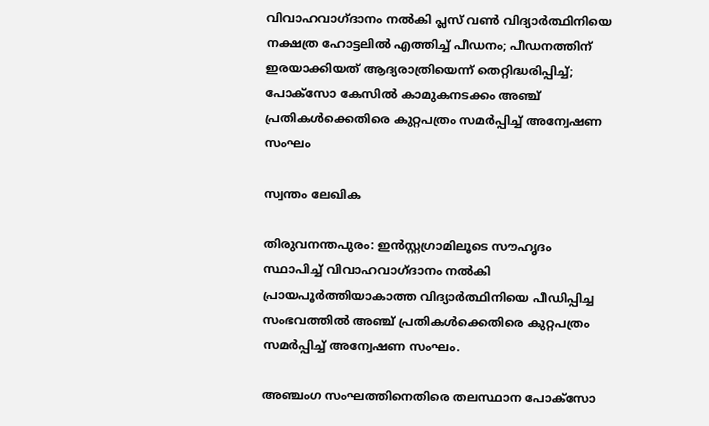വിവാഹവാഗ്ദാനം നല്‍കി പ്ലസ് വണ്‍ വിദ്യാര്‍ത്ഥിനിയെ നക്ഷത്ര ഹോട്ടലില്‍ എത്തിച്ച്‌ പീഡനം; പീഡനത്തിന് ഇരയാക്കിയത് ആദ്യരാത്രിയെന്ന് തെറ്റിദ്ധരിപ്പിച്ച്‌; പോക്‌സോ കേസില്‍ കാമുകനടക്കം അഞ്ച് പ്രതികള്‍ക്കെതിരെ കുറ്റപത്രം സമര്‍പ്പിച്ച്‌ അന്വേഷണ സംഘം

സ്വന്തം ലേഖിക

തിരുവനന്തപുരം: ഇൻസ്റ്റഗ്രാമിലൂടെ സൗഹൃദം സ്ഥാപിച്ച്‌ വിവാഹവാഗ്ദാനം നല്‍കി പ്രായപൂര്‍ത്തിയാകാത്ത വിദ്യാര്‍ത്ഥിനിയെ പീഡിപ്പിച്ച സംഭവത്തില്‍ അഞ്ച് പ്രതികള്‍ക്കെതിരെ കുറ്റപത്രം സമര്‍പ്പിച്ച്‌ അന്വേഷണ സംഘം.

അഞ്ചംഗ സംഘത്തിനെതിരെ തലസ്ഥാന പോക്‌സോ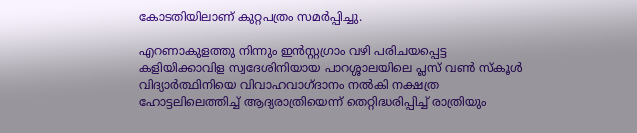കോടതിയിലാണ് കുറ്റപത്രം സമര്‍പ്പിച്ചു.

എറണാകുളത്തു നിന്നും ഇൻസ്റ്റഗ്രാം വഴി പരിചയപ്പെട്ട കളിയിക്കാവിള സ്വദേശിനിയായ പാറശ്ശാലയിലെ പ്ലസ് വണ്‍ സ്‌കൂള്‍ വിദ്യാര്‍ത്ഥിനിയെ വിവാഹവാഗ്ദാനം നല്‍കി നക്ഷത്ര ഹോട്ടലിലെത്തിച്ച്‌ ആദ്യരാത്രിയെന്ന് തെറ്റിദ്ധരിപ്പിച്ച്‌ രാത്രിയും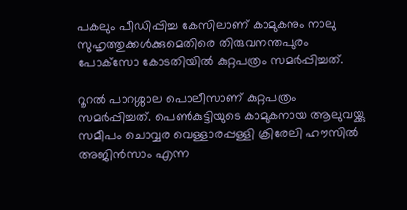പകലും പീഡിപ്പിച്ച കേസിലാണ് കാമുകനും നാലു സുഹൃത്തുക്കള്‍ക്കുമെതിരെ തിരുവനന്തപുരം പോക്‌സോ കോടതിയില്‍ കുറ്റപത്രം സമര്‍പ്പിച്ചത്.

റൂറല്‍ പാറശ്ശാല പൊലീസാണ് കുറ്റപത്രം സമര്‍പ്പിച്ചത്. പെണ്‍കുട്ടിയുടെ കാമുകനായ ആലുവയ്ക്കു സമീപം ചൊവ്വര വെള്ളാരപ്പള്ളി ക്രിരേലി ഹൗസില്‍ അജിൻസാം എന്ന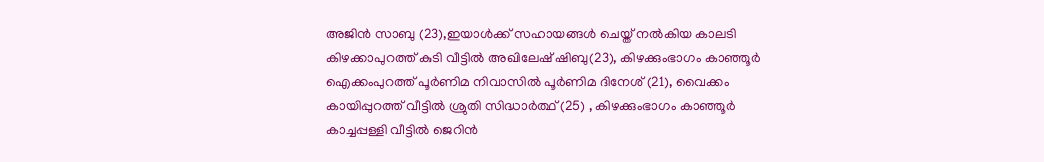അജിൻ സാബു (23),ഇയാള്‍ക്ക് സഹായങ്ങള്‍ ചെയ്ത് നല്‍കിയ കാലടി കിഴക്കാപുറത്ത് കുടി വീട്ടില്‍ അഖിലേഷ് ഷിബു(23), കിഴക്കുംഭാഗം കാഞ്ഞൂര്‍ ഐക്കംപുറത്ത് പൂര്‍ണിമ നിവാസില്‍ പൂര്‍ണിമ ദിനേശ് (21), വൈക്കം കായിപ്പുറത്ത് വീട്ടില്‍ ശ്രുതി സിദ്ധാര്‍ത്ഥ് (25) , കിഴക്കുംഭാഗം കാഞ്ഞൂര്‍ കാച്ചപ്പള്ളി വീട്ടില്‍ ജെറിൻ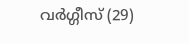വര്‍ഗ്ഗീസ് (29)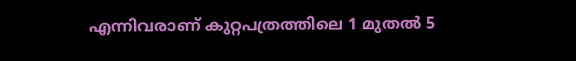എന്നിവരാണ് കുറ്റപത്രത്തിലെ 1 മുതല്‍ 5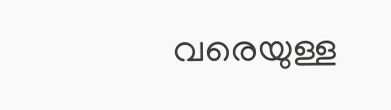വരെയുള്ള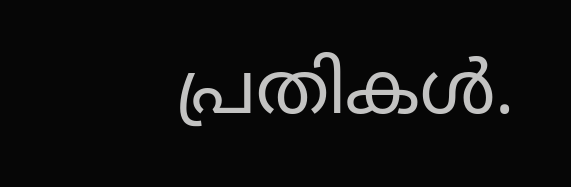പ്രതികള്‍.